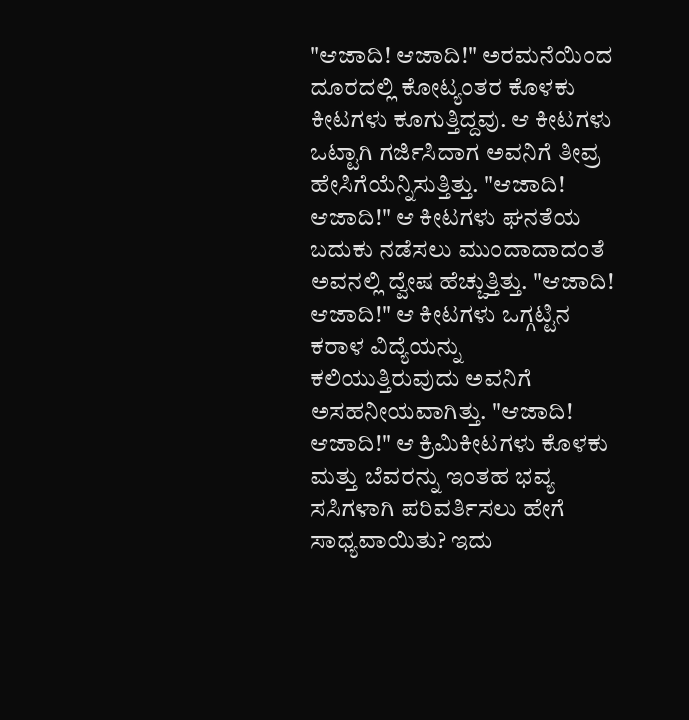"ಆಜಾದಿ! ಆಜಾದಿ!" ಅರಮನೆಯಿಂದ ದೂರದಲ್ಲಿ ಕೋಟ್ಯಂತರ ಕೊಳಕು ಕೀಟಗಳು ಕೂಗುತ್ತಿದ್ದವು. ಆ ಕೀಟಗಳು ಒಟ್ಟಾಗಿ ಗರ್ಜಿಸಿದಾಗ ಅವನಿಗೆ ತೀವ್ರ ಹೇಸಿಗೆಯೆನ್ನಿಸುತ್ತಿತ್ತು. "ಆಜಾದಿ! ಆಜಾದಿ!" ಆ ಕೀಟಗಳು ಘನತೆಯ ಬದುಕು ನಡೆಸಲು ಮುಂದಾದಾದಂತೆ ಅವನಲ್ಲಿ ದ್ವೇಷ ಹೆಚ್ಚುತ್ತಿತ್ತು. "ಆಜಾದಿ! ಆಜಾದಿ!" ಆ ಕೀಟಗಳು ಒಗ್ಗಟ್ಟಿನ ಕರಾಳ ವಿದ್ಯೆಯನ್ನು ಕಲಿಯುತ್ತಿರುವುದು ಅವನಿಗೆ ಅಸಹನೀಯವಾಗಿತ್ತು. "ಆಜಾದಿ! ಆಜಾದಿ!" ಆ ಕ್ರಿಮಿಕೀಟಗಳು ಕೊಳಕು ಮತ್ತು ಬೆವರನ್ನು ಇಂತಹ ಭವ್ಯ ಸಸಿಗಳಾಗಿ ಪರಿವರ್ತಿಸಲು ಹೇಗೆ ಸಾಧ್ಯವಾಯಿತು? ಇದು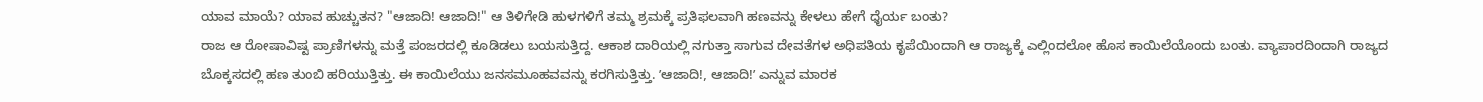ಯಾವ ಮಾಯೆ? ಯಾವ ಹುಚ್ಚುತನ? "ಆಜಾದಿ! ಆಜಾದಿ!" ಆ ತಿಳಿಗೇಡಿ ಹುಳಗಳಿಗೆ ತಮ್ಮ ಶ್ರಮಕ್ಕೆ ಪ್ರತಿಫಲವಾಗಿ ಹಣವನ್ನು ಕೇಳಲು ಹೇಗೆ ಧೈರ್ಯ ಬಂತು?
ರಾಜ ಆ ರೋಷಾವಿಷ್ಟ ಪ್ರಾಣಿಗಳನ್ನು ಮತ್ತೆ ಪಂಜರದಲ್ಲಿ ಕೂಡಿಡಲು ಬಯಸುತ್ತಿದ್ದ. ಆಕಾಶ ದಾರಿಯಲ್ಲಿ ನಗುತ್ತಾ ಸಾಗುವ ದೇವತೆಗಳ ಅಧಿಪತಿಯ ಕೃಪೆಯಿಂದಾಗಿ ಆ ರಾಜ್ಯಕ್ಕೆ ಎಲ್ಲಿಂದಲೋ ಹೊಸ ಕಾಯಿಲೆಯೊಂದು ಬಂತು. ವ್ಯಾಪಾರದಿಂದಾಗಿ ರಾಜ್ಯದ ಬೊಕ್ಕಸದಲ್ಲಿ ಹಣ ತುಂಬಿ ಹರಿಯುತ್ತಿತ್ತು. ಈ ಕಾಯಿಲೆಯು ಜನಸಮೂಹವವನ್ನು ಕರಗಿಸುತ್ತಿತ್ತು. ʼಆಜಾದಿ!, ಆಜಾದಿ!ʼ ಎನ್ನುವ ಮಾರಕ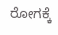ರೋಗಕ್ಕೆ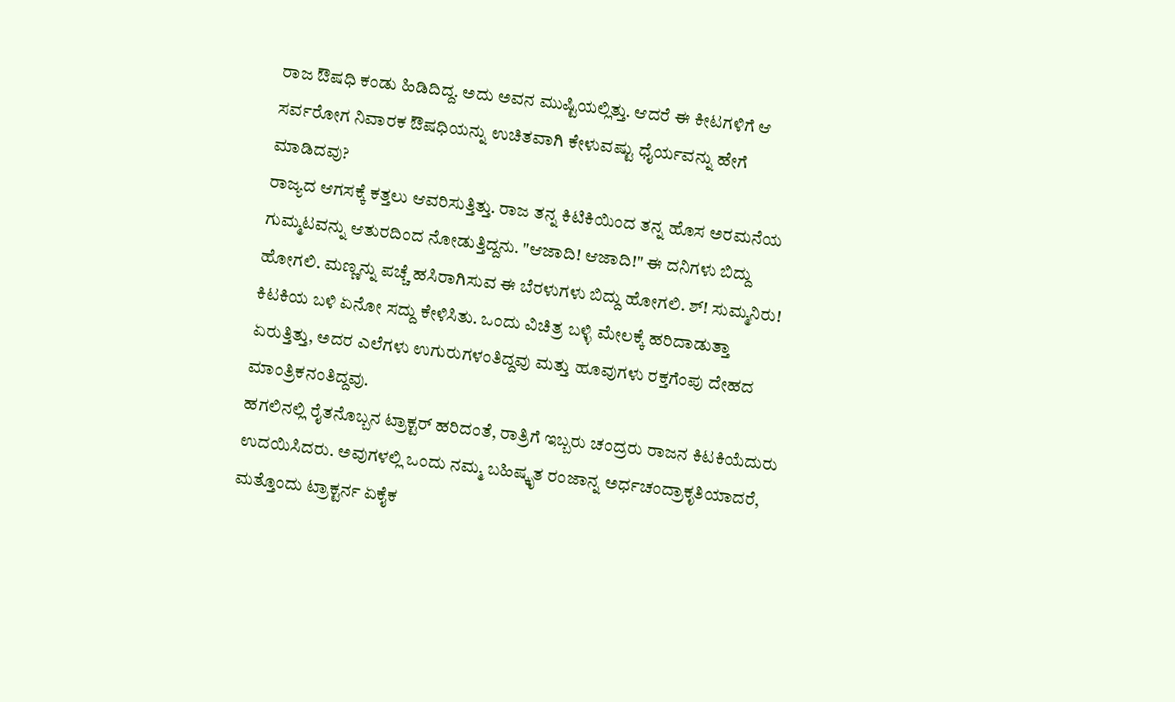ರಾಜ ಔಷಧಿ ಕಂಡು ಹಿಡಿದಿದ್ದ. ಅದು ಅವನ ಮುಷ್ಟಿಯಲ್ಲಿತ್ತು. ಆದರೆ ಈ ಕೀಟಗಳಿಗೆ ಆ ಸರ್ವರೋಗ ನಿವಾರಕ ಔಷಧಿಯನ್ನು ಉಚಿತವಾಗಿ ಕೇಳುವಷ್ಟು ಧೈರ್ಯವನ್ನು ಹೇಗೆ ಮಾಡಿದವು?
ರಾಜ್ಯದ ಆಗಸಕ್ಕೆ ಕತ್ತಲು ಆವರಿಸುತ್ತಿತ್ತು. ರಾಜ ತನ್ನ ಕಿಟಿಕಿಯಿಂದ ತನ್ನ ಹೊಸ ಅರಮನೆಯ ಗುಮ್ಮಟವನ್ನು ಆತುರದಿಂದ ನೋಡುತ್ತಿದ್ದನು. "ಆಜಾದಿ! ಆಜಾದಿ!" ಈ ದನಿಗಳು ಬಿದ್ದು ಹೋಗಲಿ. ಮಣ್ಣನ್ನು ಪಚ್ಚೆ ಹಸಿರಾಗಿಸುವ ಈ ಬೆರಳುಗಳು ಬಿದ್ದು ಹೋಗಲಿ. ಶ್! ಸುಮ್ಮನಿರು! ಕಿಟಕಿಯ ಬಳಿ ಏನೋ ಸದ್ದು ಕೇಳಿಸಿತು. ಒಂದು ವಿಚಿತ್ರ ಬಳ್ಳಿ ಮೇಲಕ್ಕೆ ಹರಿದಾಡುತ್ತಾ ಏರುತ್ತಿತ್ತು, ಅದರ ಎಲೆಗಳು ಉಗುರುಗಳಂತಿದ್ದವು ಮತ್ತು ಹೂವುಗಳು ರಕ್ತಗೆಂಪು ದೇಹದ ಮಾಂತ್ರಿಕನಂತಿದ್ದವು.
ಹಗಲಿನಲ್ಲಿ ರೈತನೊಬ್ಬನ ಟ್ರಾಕ್ಟರ್ ಹರಿದಂತೆ, ರಾತ್ರಿಗೆ ಇಬ್ಬರು ಚಂದ್ರರು ರಾಜನ ಕಿಟಕಿಯೆದುರು ಉದಯಿಸಿದರು. ಅವುಗಳಲ್ಲಿ ಒಂದು ನಮ್ಮ ಬಹಿಷ್ಕೃತ ರಂಜಾನ್ನ ಅರ್ಧಚಂದ್ರಾಕೃತಿಯಾದರೆ, ಮತ್ತೊಂದು ಟ್ರಾಕ್ಟರ್ನ ಏಕೈಕ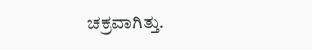ಚಕ್ರವಾಗಿತ್ತು.